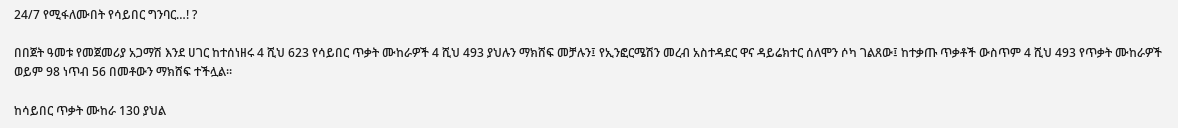24/7 የሚፋለሙበት የሳይበር ግንባር…! ?

በበጀት ዓመቱ የመጀመሪያ አጋማሽ እንደ ሀገር ከተሰነዘሩ 4 ሺህ 623 የሳይበር ጥቃት ሙከራዎች 4 ሺህ 493 ያህሉን ማክሸፍ መቻሉን፤ የኢንፎርሜሽን መረብ አስተዳደር ዋና ዳይሬክተር ሰለሞን ሶካ ገልጸው፤ ከተቃጡ ጥቃቶች ውስጥም 4 ሺህ 493 የጥቃት ሙከራዎች ወይም 98 ነጥብ 56 በመቶውን ማክሸፍ ተችሏል።

ከሳይበር ጥቃት ሙከራ 130 ያህል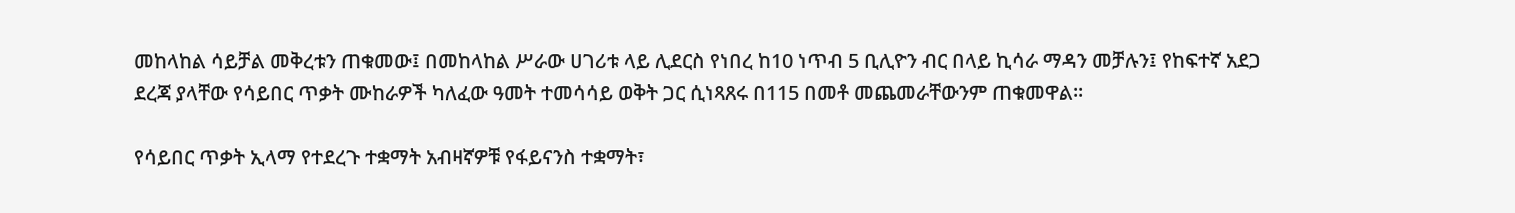መከላከል ሳይቻል መቅረቱን ጠቁመው፤ በመከላከል ሥራው ሀገሪቱ ላይ ሊደርስ የነበረ ከ10 ነጥብ 5 ቢሊዮን ብር በላይ ኪሳራ ማዳን መቻሉን፤ የከፍተኛ አደጋ ደረጃ ያላቸው የሳይበር ጥቃት ሙከራዎች ካለፈው ዓመት ተመሳሳይ ወቅት ጋር ሲነጻጸሩ በ115 በመቶ መጨመራቸውንም ጠቁመዋል።

የሳይበር ጥቃት ኢላማ የተደረጉ ተቋማት አብዛኛዎቹ የፋይናንስ ተቋማት፣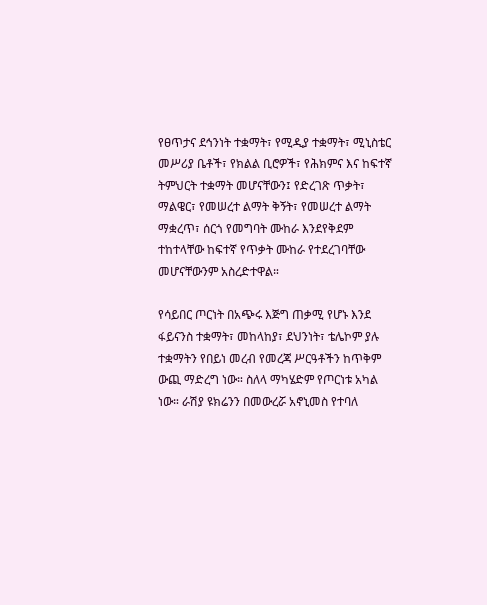የፀጥታና ደኅንነት ተቋማት፣ የሚዲያ ተቋማት፣ ሚኒስቴር መሥሪያ ቤቶች፣ የክልል ቢሮዎች፣ የሕክምና እና ከፍተኛ ትምህርት ተቋማት መሆናቸውን፤ የድረገጽ ጥቃት፣ ማልዌር፣ የመሠረተ ልማት ቅኝት፣ የመሠረተ ልማት ማቋረጥ፣ ሰርጎ የመግባት ሙከራ እንደየቅደም ተከተላቸው ከፍተኛ የጥቃት ሙከራ የተደረገባቸው መሆናቸውንም አስረድተዋል።

የሳይበር ጦርነት በአጭሩ እጅግ ጠቃሚ የሆኑ እንደ ፋይናንስ ተቋማት፣ መከላከያ፣ ደህንነት፣ ቴሌኮም ያሉ ተቋማትን የበይነ መረብ የመረጃ ሥርዓቶችን ከጥቅም ውጪ ማድረግ ነው። ስለላ ማካሄድም የጦርነቱ አካል ነው። ራሽያ ዩክሬንን በመውረሯ አኖኒመስ የተባለ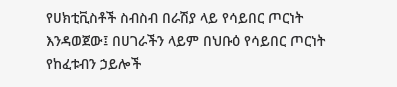የሀክቲቪስቶች ስብስብ በራሽያ ላይ የሳይበር ጦርነት እንዳወጀው፤ በሀገራችን ላይም በህቡዕ የሳይበር ጦርነት የከፈቱብን ኃይሎች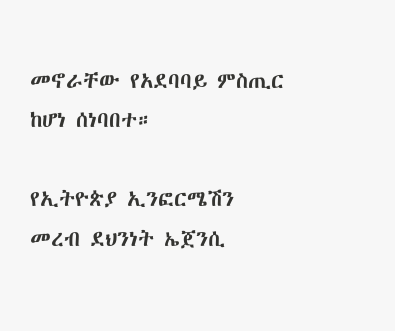መኖራቸው የአደባባይ ምስጢር ከሆነ ሰነባበተ።

የኢትዮጵያ ኢንፎርሜሽን መረብ ደህንነት ኤጀንሲ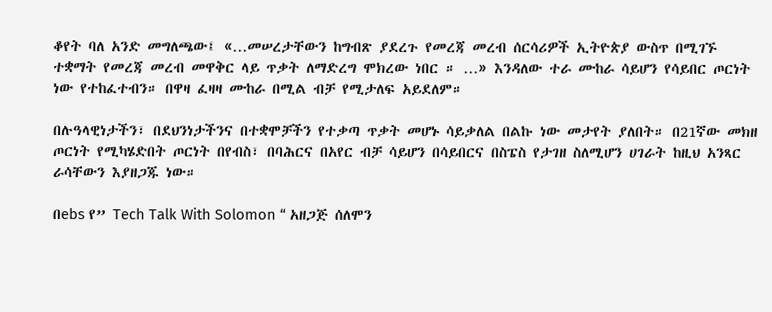ቆየት ባለ አንድ መግለጫው፤ «…መሠረታቸውን ከግብጽ ያደረጉ የመረጃ መረብ ሰርሳሪዎች ኢትዮጵያ ውስጥ በሚገኙ ተቋማት የመረጃ መረብ መዋቅር ላይ ጥቃት ለማድረግ ሞክረው ነበር ። …» እንዳለው ተራ ሙከራ ሳይሆን የሳይበር ጦርነት ነው የተከፈተብን። በዋዛ ፈዛዛ ሙከራ በሚል ብቻ የሚታለፍ አይደለም።

በሉዓላዊነታችን፣ በደህንነታችንና በተቋሞቻችን የተቃጣ ጥቃት መሆኑ ሳይቃለል በልኩ ነው መታየት ያለበት። በ21ኛው መክዘ ጦርነት የሚካሄድበት ጦርነት በየብስ፣ በባሕርና በአየር ብቻ ሳይሆን በሳይበርና በስፔስ የታገዘ ስለሚሆን ሀገራት ከዚህ አንጻር ራሳቸውን እያዘጋጁ ነው።

በebs የ” Tech Talk With Solomon “ አዘጋጅ ሰለሞን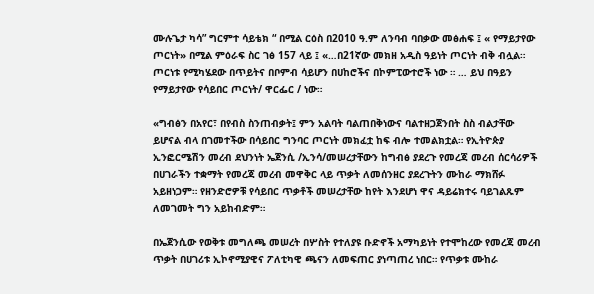ሙሉጌታ ካሳ” ግርምተ ሳይቴክ “ በሚል ርዕስ በ2010 ዓ.ም ለንባብ ባበቃው መፅሐፍ ፤ « የማይታየው ጦርነት» በሚል ምዕራፍ ስር ገፅ 157 ላይ ፤ «…በ21ኛው መክዘ አዲስ ዓይነት ጦርነት ብቅ ብሏል። ጦርነቱ የሚካሄደው በጥይትና በቦምብ ሳይሆን በሀከሮችና በኮምፒውተሮች ነው ። … ይህ በዓይን የማይታየው የሳይበር ጦርነት/ ዋርፌር / ነው።

«ግብፅን በአየር፣ በየብስ ስንጠብቃት፤ ምን አልባት ባልጠበቅነውና ባልተዘጋጀንበት ስስ ብልታቸው ይሆናል ብላ በገመተችው በሳይበር ግንባር ጦርነት መክፈቷ ከፍ ብሎ ተመልክቷል። የኢትዮጵያ ኢንፎርሜሽን መረብ ደህንነት ኤጀንሲ /ኢንሳ/መሠረታቸውን ከግብፅ ያደረጉ የመረጃ መረብ ሰርሳሪዎች በሀገራችን ተቋማት የመረጃ መረብ መዋቅር ላይ ጥቃት ለመሰንዘር ያደረጉትን ሙከራ ማክሸፉ አይዘነጋም። የዘንድሮዎቹ የሳይበር ጥቃቶች መሠረታቸው ከየት እንደሆነ ዋና ዳይሬክተሩ ባይገልጹም ለመገመት ግን አይከብድም።

በኤጀንሲው የወቅቱ መግለጫ መሠረት በሦስት የተለያዩ ቡድኖች አማካይነት የተሞከረው የመረጃ መረብ ጥቃት በሀገሪቱ ኢኮኖሚያዊና ፖለቲካዊ ጫናን ለመፍጠር ያነጣጠረ ነበር። የጥቃቱ ሙከራ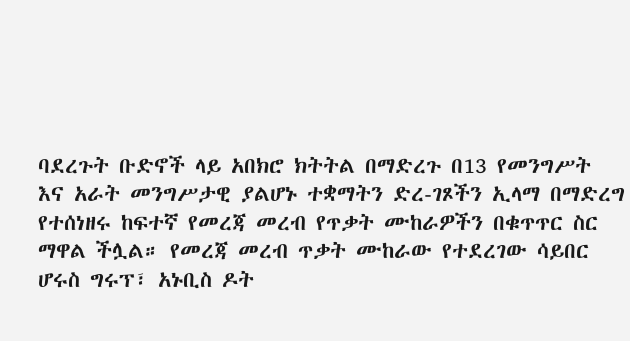ባደረጉት ቡድኖች ላይ አበክሮ ክትትል በማድረጉ በ13 የመንግሥት እና አራት መንግሥታዊ ያልሆኑ ተቋማትን ድረ-ገጾችን ኢላማ በማድረግ የተሰነዘሩ ከፍተኛ የመረጃ መረብ የጥቃት ሙከራዎችን በቁጥጥር ስር ማዋል ችሏል። የመረጃ መረብ ጥቃት ሙከራው የተደረገው ሳይበር ሆሩስ ግሩፕ፣ አኑቢስ ዶት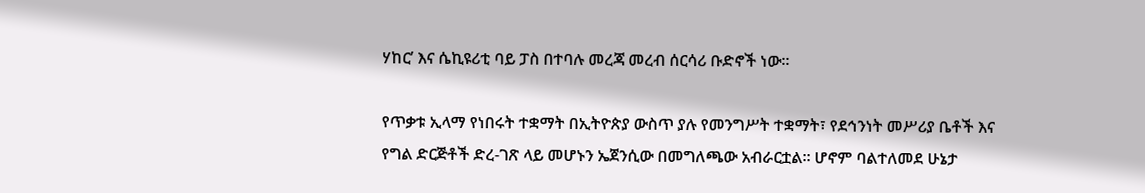ሃከር’ እና ሴኪዩሪቲ ባይ ፓስ በተባሉ መረጃ መረብ ሰርሳሪ ቡድኖች ነው።

የጥቃቱ ኢላማ የነበሩት ተቋማት በኢትዮጵያ ውስጥ ያሉ የመንግሥት ተቋማት፣ የደኅንነት መሥሪያ ቤቶች እና የግል ድርጅቶች ድረ-ገጽ ላይ መሆኑን ኤጀንሲው በመግለጫው አብራርቷል። ሆኖም ባልተለመደ ሁኔታ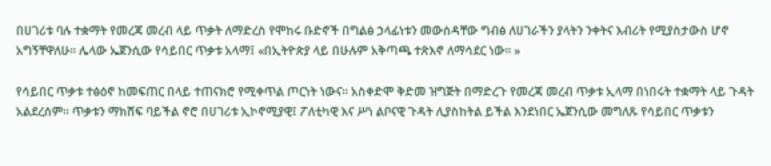በሀገሪቱ ባሉ ተቋማት የመረጃ መረብ ላይ ጥቃት ለማድረስ የሞከሩ ቡድኖች በግልፅ ኃላፊነቱን መውሰዳቸው ግብፅ ለሀገራችን ያላትን ንቀትና እብሪት የሚያስታውስ ሆኖ አግኝቸዋለሁ። ሌላው ኤጀንሲው የሳይበር ጥቃቱ አላማ፤ «በኢትዮጵያ ላይ በሁሉም አቅጣጫ ተጽእኖ ለማሳደር ነው። »

የሳይበር ጥቃቱ ተፅዕኖ ከመፍጠር በላይ ተጠናክሮ የሚቀጥል ጦርነት ነውና። አስቀድሞ ቅድመ ዝግጅት በማድረጉ የመረጃ መረብ ጥቃቱ ኢላማ በነበሩት ተቋማት ላይ ጉዳት አልደረሰም። ጥቃቱን ማክሸፍ ባይችል ኖሮ በሀገሪቱ ኢኮኖሚያዊ፤ ፖለቲካዊ እና ሥነ ልቦናዊ ጉዳት ሊያስከትል ይችል እንደነበር ኤጀንሲው መግለጹ የሳይበር ጥቃቱን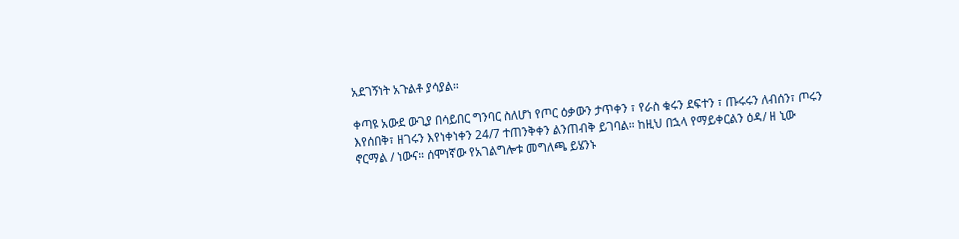አደገኝነት አጉልቶ ያሳያል።

ቀጣዩ አውደ ውጊያ በሳይበር ግንባር ስለሆነ የጦር ዕቃውን ታጥቀን ፣ የራስ ቁሩን ደፍተን ፣ ጡሩሩን ለብሰን፣ ጦሩን እየሰበቅ፣ ዘገሩን እየነቀነቀን 24/7 ተጠንቅቀን ልንጠብቅ ይገባል። ከዚህ በኋላ የማይቀርልን ዕዳ/ ዘ ኒው ኖርማል / ነውና። ሰሞነኛው የአገልግሎቱ መግለጫ ይሄንኑ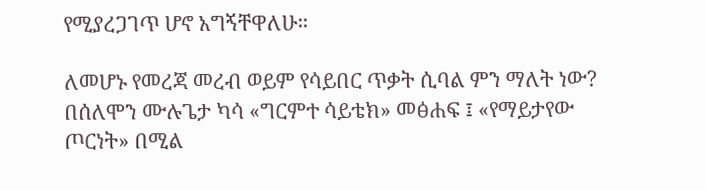የሚያረጋገጥ ሆኖ አግኝቸዋለሁ።

ለመሆኑ የመረጃ መረብ ወይም የሳይበር ጥቃት ሲባል ምን ማለት ነው? በሰለሞን ሙሉጌታ ካሳ «ግርምተ ሳይቴክ» መፅሐፍ ፤ «የማይታየው ጦርነት» በሚል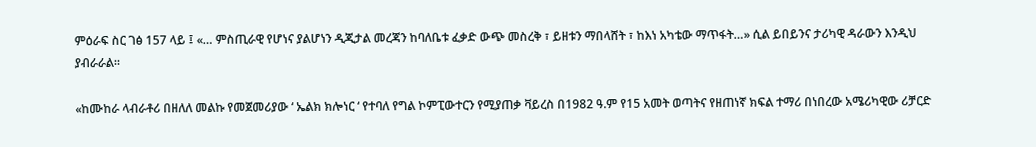ምዕራፍ ስር ገፅ 157 ላይ ፤ «… ምስጢራዊ የሆነና ያልሆነን ዲጂታል መረጃን ከባለቤቱ ፈቃድ ውጭ መስረቅ ፣ ይዘቱን ማበላሸት ፣ ከእነ አካቴው ማጥፋት…» ሲል ይበይንና ታሪካዊ ዳራውን እንዲህ ያብራራል።

«ከሙከራ ላብራቶሪ በዘለለ መልኩ የመጀመሪያው ‘ ኤልክ ክሎነር ‘ የተባለ የግል ኮምፒውተርን የሚያጠቃ ቫይረስ በ1982 ዓ.ም የ15 አመት ወጣትና የዘጠነኛ ክፍል ተማሪ በነበረው አሜሪካዊው ሪቻርድ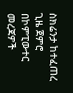ስክሬንታ ከተፈጠረ ጊዜ ጀምሮ በኮምፒውተር መረጃዎች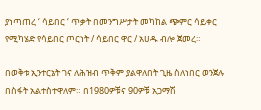ያነጣጠረ ‘ ሳይበር ‘ ጥቃት በመንግሥታት መካከል ጭምር ሳይቀር የሚካሄድ የሳይበር ጦርነት / ሳይበር ዋር / አሀዱ ብሎ ጀመረ።

በወቅቱ ኢንተርኔት ገና ለሕዝብ ጥቅም ያልዋለበት ጊዜ ስለነበር ወንጀሉ በስፋት አልተስተዋለም። በ1980ዎቹና 90ዎቹ አጋማሽ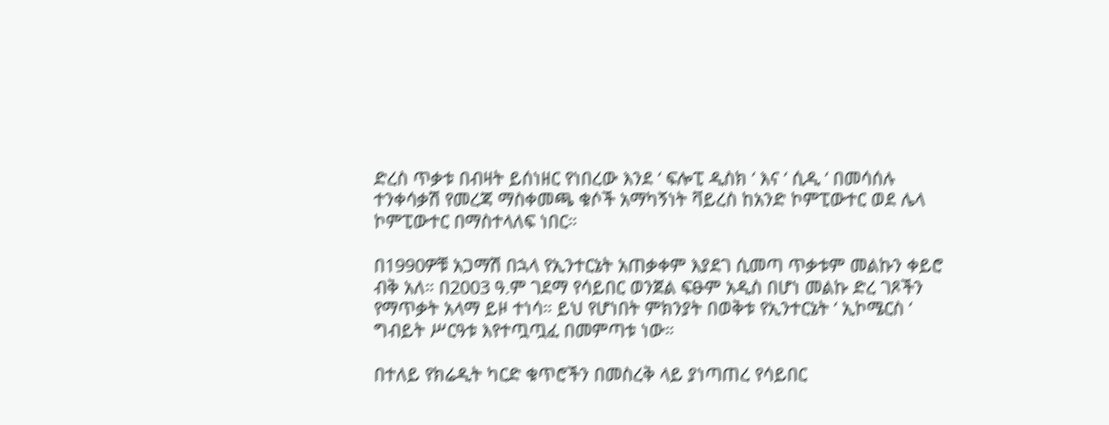ድረስ ጥቃቱ በብዛት ይሰነዘር የነበረው እንደ ‘ ፍሎፒ ዲስክ ‘ እና ‘ ሲዲ ‘ በመሳሰሉ ተንቀሳቃሽ የመረጃ ማስቀመጫ ቁሶች አማካኝነት ቫይረስ ከአንድ ኮምፒውተር ወደ ሌላ ኮምፒውተር በማስተላለፍ ነበር።

በ1990ዎቹ አጋማሽ በኋላ የኢንተርኔት አጠቃቀም እያደገ ሲመጣ ጥቃቱም መልኩን ቀይሮ ብቅ አለ። በ2003 ዓ.ም ገደማ የሳይበር ወንጀል ፍፁም አዲስ በሆነ መልኩ ድረ ገጾችን የማጥቃት አላማ ይዞ ተነሳ። ይህ የሆነበት ምክንያት በወቅቱ የኢንተርኔት ‘ ኢኮሜርስ ‘ ግብይት ሥርዓቱ እየተጧጧፈ በመምጣቱ ነው።

በተለይ የክሬዲት ካርድ ቁጥሮችን በመስረቅ ላይ ያነጣጠረ የሳይበር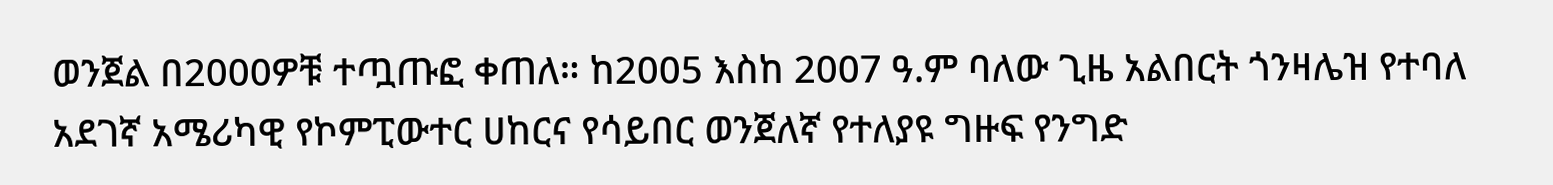ወንጀል በ2000ዎቹ ተጧጡፎ ቀጠለ። ከ2005 እስከ 2007 ዓ.ም ባለው ጊዜ አልበርት ጎንዛሌዝ የተባለ አደገኛ አሜሪካዊ የኮምፒውተር ሀከርና የሳይበር ወንጀለኛ የተለያዩ ግዙፍ የንግድ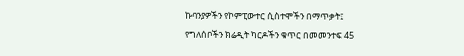ኩባንያዎችን የኮምፒውተር ሲስተሞችን በማጥቃት፤ የግለሰቦችን ክሬዲት ካርዶችን ቁጥር በመመንተፍ 45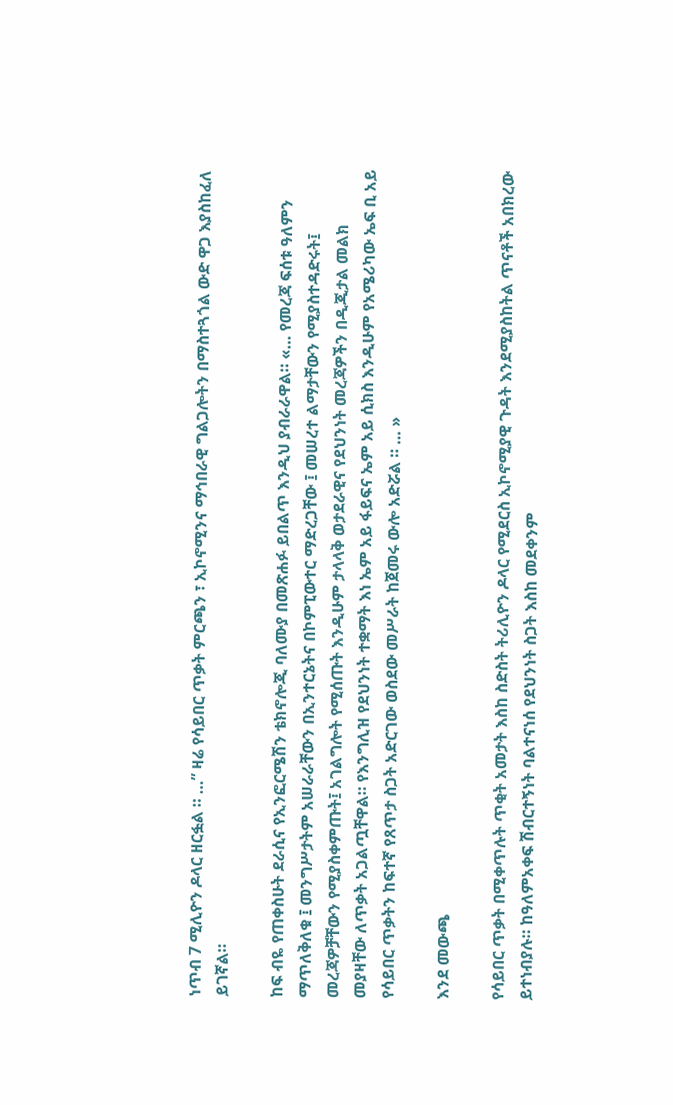ነጥብ 7 ሚሊዮን ዶላር ዘርፏል ። …” ዛሬ የሳይበር ጥቃት ምርጫን ፣ ኢኮኖሚንና ማኅበራዊ ግልጋሎትን በማስተጓጎል ውድ ዋጋ እያስከፈለ ይገኛል።

ከፍ ብዬ የጠቀስሁት ደራሲና የኢንፎርሜሽን ቴክኖሎጂ ባለሙያ በመጽሐፉ ይበልጥ እንዲህ ያብራራዋል። «… የመረጃ ፍሰቱ ዓለምን ማጥለቅለቁ ፤ መንግሥታትም አሠራራቸውን በኢንተርኔትና በኮምፒውተር ማድረጋቸው ፤ መሠረተ ልማታቸውን የሚያስተዳድሩት፤ መረጃዎቻቸውን የሚያስቀምጡት፤ አገልግሎት የሚሰጡት እንዲሁም ታላላቅ ወታደራዊና የደህንነት መረጃዎችን በዲጂታል መልክ መያዛቸው ለጥቃት አጋልጧቸዋል። የእንግሊዝ የደህንነት ተቋማት እነ ኤም አይ ፋይፍና ኤም አይ ሲክስ እንዲሁም የአሜሪካው ኤፍ ቢ አይ የሳይበር ጥቃትን ከፍተኛ የጸጥታ ስጋት አድርገው ወስደው መሥራት ከጀመሩ ውሎ አድሯል ። … »

እንደ መውጫ

የሳይበር ጥቃት በሚቀጥሉት ጥቂት አመታት እስከ ስድስት ትሪሊዮን ዶላር የሚደርስ ኢኮኖሚያዊ ጉዳት እንደሚያስከትል ጥናቶች አበክረው ይተነብያሉ። ከዓለምአቀፍ ሽብርተኝነት ባልተናነሰ የደህንነት ስጋት እስከ መደቀንም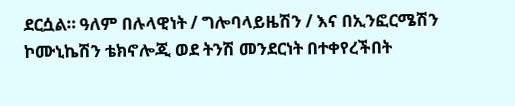ደርሷል። ዓለም በሉላዊነት / ግሎባላይዜሽን / እና በኢንፎርሜሽን ኮሙኒኬሽን ቴክኖሎጂ ወደ ትንሽ መንደርነት በተቀየረችበት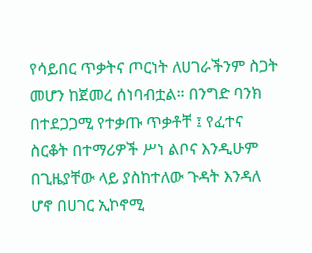የሳይበር ጥቃትና ጦርነት ለሀገራችንም ስጋት መሆን ከጀመረ ሰነባብቷል። በንግድ ባንክ በተደጋጋሚ የተቃጡ ጥቃቶቸ ፤ የፈተና ስርቆት በተማሪዎች ሥነ ልቦና እንዲሁም በጊዜያቸው ላይ ያስከተለው ጉዳት እንዳለ ሆኖ በሀገር ኢኮኖሚ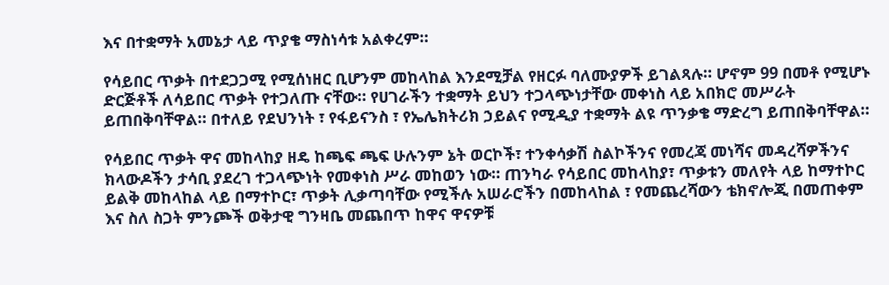እና በተቋማት አመኔታ ላይ ጥያቄ ማስነሳቱ አልቀረም።

የሳይበር ጥቃት በተደጋጋሚ የሚሰነዘር ቢሆንም መከላከል እንደሚቻል የዘርፉ ባለሙያዎች ይገልጻሉ። ሆኖም 99 በመቶ የሚሆኑ ድርጅቶች ለሳይበር ጥቃት የተጋለጡ ናቸው። የሀገራችን ተቋማት ይህን ተጋላጭነታቸው መቀነስ ላይ አበክሮ መሥራት ይጠበቅባቸዋል። በተለይ የደህንነት ፣ የፋይናንስ ፣ የኤሌክትሪክ ኃይልና የሚዲያ ተቋማት ልዩ ጥንቃቄ ማድረግ ይጠበቅባቸዋል።

የሳይበር ጥቃት ዋና መከላከያ ዘዴ ከጫፍ ጫፍ ሁሉንም ኔት ወርኮች፣ ተንቀሳቃሽ ስልኮችንና የመረጃ መነሻና መዳረሻዎችንና ክላውዶችን ታሳቢ ያደረገ ተጋላጭነት የመቀነስ ሥራ መከወን ነው። ጠንካራ የሳይበር መከላከያ፣ ጥቃቱን መለየት ላይ ከማተኮር ይልቅ መከላከል ላይ በማተኮር፣ ጥቃት ሊቃጣባቸው የሚችሉ አሠራሮችን በመከላከል ፣ የመጨረሻውን ቴክኖሎጂ በመጠቀም እና ስለ ስጋት ምንጮች ወቅታዊ ግንዛቤ መጨበጥ ከዋና ዋናዎቹ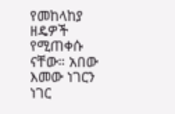የመከላከያ ዘዴዎች የሚጠቀሱ ናቸው። አበው እመው ነገርን ነገር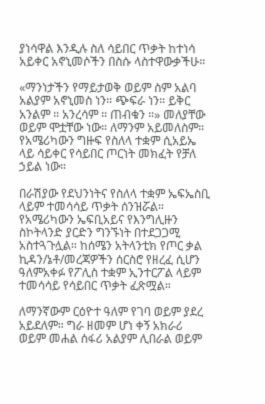ያነሳዋል እንዲሉ ስለ ሳይበር ጥቃት ከተነሳ አይቀር አኖኒመሶችን በስሱ ላስተዋውቃችሁ።

«ማንነታችን የማይታወቅ ወይም ስም አልባ አልያም አኖኒመስ ነን። ጭፍራ ነን። ይቅር አንልም ። አንረሳም ። ጠብቁን ።» መለያቸው ወይም ሞቷቸው ነው። ለማንም አይመለስም። የአሜሪካውን ግዙፍ የስለላ ተቋም ሲአይኤ ላይ ሳይቀር የሳይበር ጦርነት መክፈት የቻለ ኃይል ነው።

በራሽያው የደህንነትና የስለላ ተቋም ኤፍኤስቢ ላይም ተመሳሳይ ጥቃት ሰንዝሯል። የአሜሪካውን ኤፍቢአይና የእንግሊዙን ስኮትላንድ ያርድን ግንኙነት በተደጋጋሚ አስተጓጉሏል። ከሰሜን አትላንቲክ የጦር ቃል ኪዳን/ኔቶ/መረጃዎችን ሰርስሮ የዘረፈ ሲሆን ዓለምአቀፉ የፖሊስ ተቋም ኢንተርፖል ላይም ተመሳሳይ የሳይበር ጥቃት ፈጽሟል።

ለማንኛውም ርዕዮተ ዓለም የገባ ወይም ያደረ አይደለም። ግራ ዘመም ሆነ ቀኝ አክራሪ ወይም መሐል ሰፋሪ አልያም ሊበራል ወይም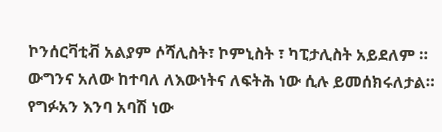ኮንሰርቫቲቭ አልያም ሶሻሊስት፣ ኮምኒስት ፣ ካፒታሊስት አይደለም ። ውግንና አለው ከተባለ ለእውነትና ለፍትሕ ነው ሲሉ ይመሰክሩለታል። የግፉአን እንባ አባሽ ነው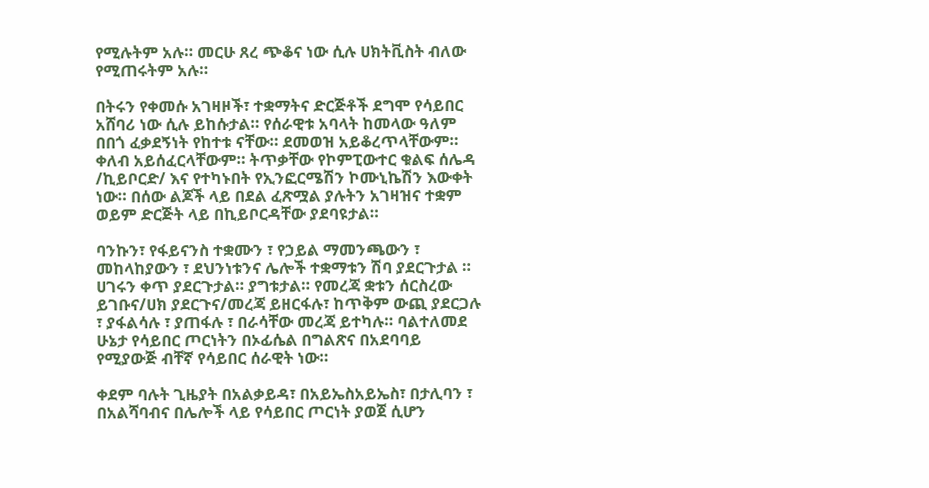የሚሉትም አሉ። መርሁ ጸረ ጭቆና ነው ሲሉ ሀክትቪስት ብለው የሚጠሩትም አሉ።

በትሩን የቀመሱ አገዛዞች፣ ተቋማትና ድርጅቶች ደግሞ የሳይበር አሸባሪ ነው ሲሉ ይከሱታል። የሰራዊቱ አባላት ከመላው ዓለም በበጎ ፈቃደኝነት የከተቱ ናቸው። ደመወዝ አይቆረጥላቸውም። ቀለብ አይሰፈርላቸውም። ትጥቃቸው የኮምፒውተር ቁልፍ ሰሌዳ /ኪይቦርድ/ እና የተካኑበት የኢንፎርሜሽን ኮሙኒኬሽን እውቀት ነው። በሰው ልጆች ላይ በደል ፈጽሟል ያሉትን አገዛዝና ተቋም ወይም ድርጅት ላይ በኪይቦርዳቸው ያደባዩታል።

ባንኩን፣ የፋይናንስ ተቋሙን ፣ የኃይል ማመንጫውን ፣ መከላከያውን ፣ ደህንነቱንና ሌሎች ተቋማቱን ሽባ ያደርጉታል ። ሀገሩን ቀጥ ያደርጉታል። ያግቱታል። የመረጃ ቋቱን ሰርስረው ይገቡና/ሀክ ያደርጉና/መረጃ ይዘርፋሉ፣ ከጥቅም ውጪ ያደርጋሉ ፣ ያፋልሳሉ ፣ ያጠፋሉ ፣ በራሳቸው መረጃ ይተካሉ። ባልተለመደ ሁኔታ የሳይበር ጦርነትን በኦፊሴል በግልጽና በአደባባይ የሚያውጅ ብቸኛ የሳይበር ሰራዊት ነው።

ቀደም ባሉት ጊዜያት በአልቃይዳ፣ በአይኤስአይኤስ፣ በታሊባን ፣ በአልሻባብና በሌሎች ላይ የሳይበር ጦርነት ያወጀ ሲሆን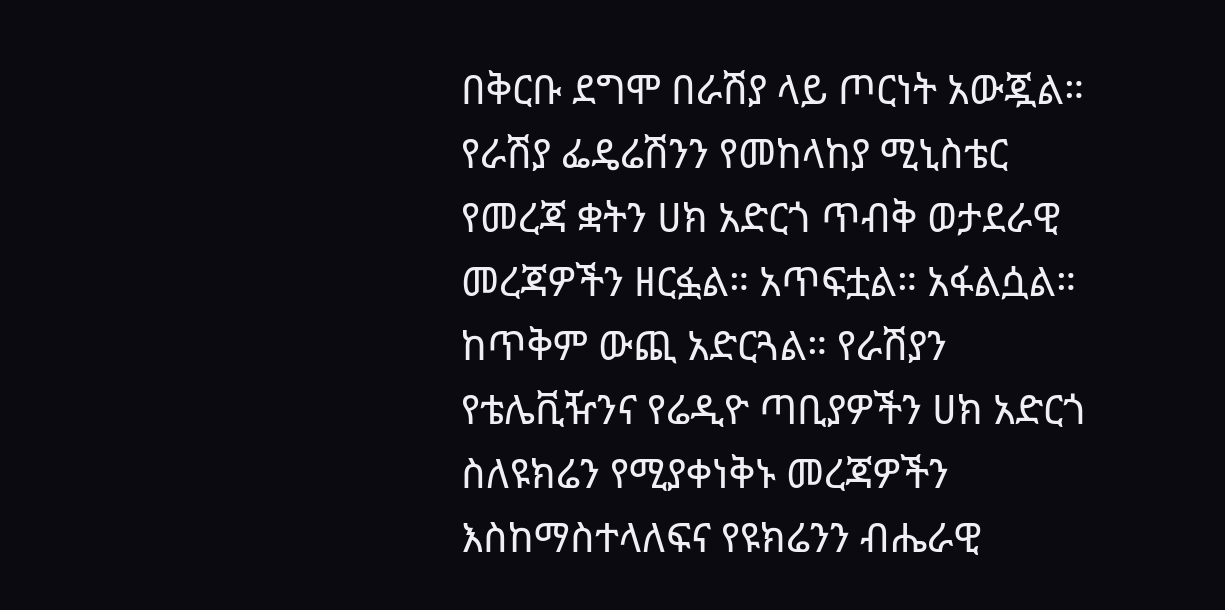በቅርቡ ደግሞ በራሽያ ላይ ጦርነት አውጇል። የራሽያ ፌዴሬሽንን የመከላከያ ሚኒስቴር የመረጃ ቋትን ሀክ አድርጎ ጥብቅ ወታደራዊ መረጃዎችን ዘርፏል። አጥፍቷል። አፋልሷል። ከጥቅም ውጪ አድርጓል። የራሽያን የቴሌቪዥንና የሬዲዮ ጣቢያዎችን ሀክ አድርጎ ስለዩክሬን የሚያቀነቅኑ መረጃዎችን እስከማስተላለፍና የዩክሬንን ብሔራዊ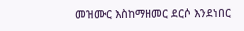መዝሙር እስከማዘመር ደርሶ እንደነበር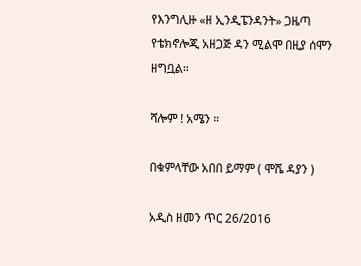የእንግሊዙ «ዘ ኢንዲፔንዳንት» ጋዜጣ የቴክኖሎጂ አዘጋጅ ዳን ሚልሞ በዚያ ሰሞን ዘግቧል።

ሻሎም ! አሜን ።

በቁምላቸው አበበ ይማም ( ሞሼ ዳያን )

አዲስ ዘመን ጥር 26/2016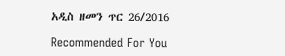አዲስ ዘመን ጥር 26/2016

Recommended For You